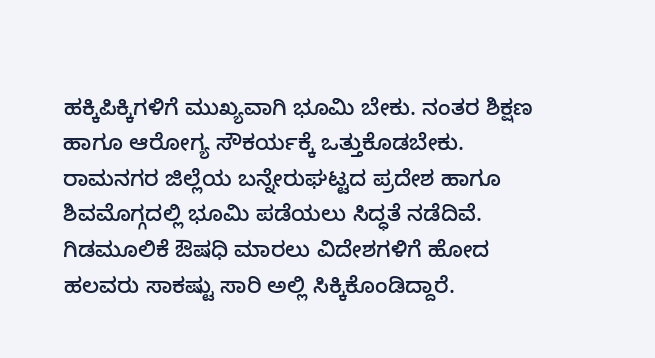ಹಕ್ಕಿಪಿಕ್ಕಿಗಳಿಗೆ ಮುಖ್ಯವಾಗಿ ಭೂಮಿ ಬೇಕು. ನಂತರ ಶಿಕ್ಷಣ ಹಾಗೂ ಆರೋಗ್ಯ ಸೌಕರ್ಯಕ್ಕೆ ಒತ್ತುಕೊಡಬೇಕು. ರಾಮನಗರ ಜಿಲ್ಲೆಯ ಬನ್ನೇರುಘಟ್ಟದ ಪ್ರದೇಶ ಹಾಗೂ ಶಿವಮೊಗ್ಗದಲ್ಲಿ ಭೂಮಿ ಪಡೆಯಲು ಸಿದ್ಧತೆ ನಡೆದಿವೆ. ಗಿಡಮೂಲಿಕೆ ಔಷಧಿ ಮಾರಲು ವಿದೇಶಗಳಿಗೆ ಹೋದ ಹಲವರು ಸಾಕಷ್ಟು ಸಾರಿ ಅಲ್ಲಿ ಸಿಕ್ಕಿಕೊಂಡಿದ್ದಾರೆ.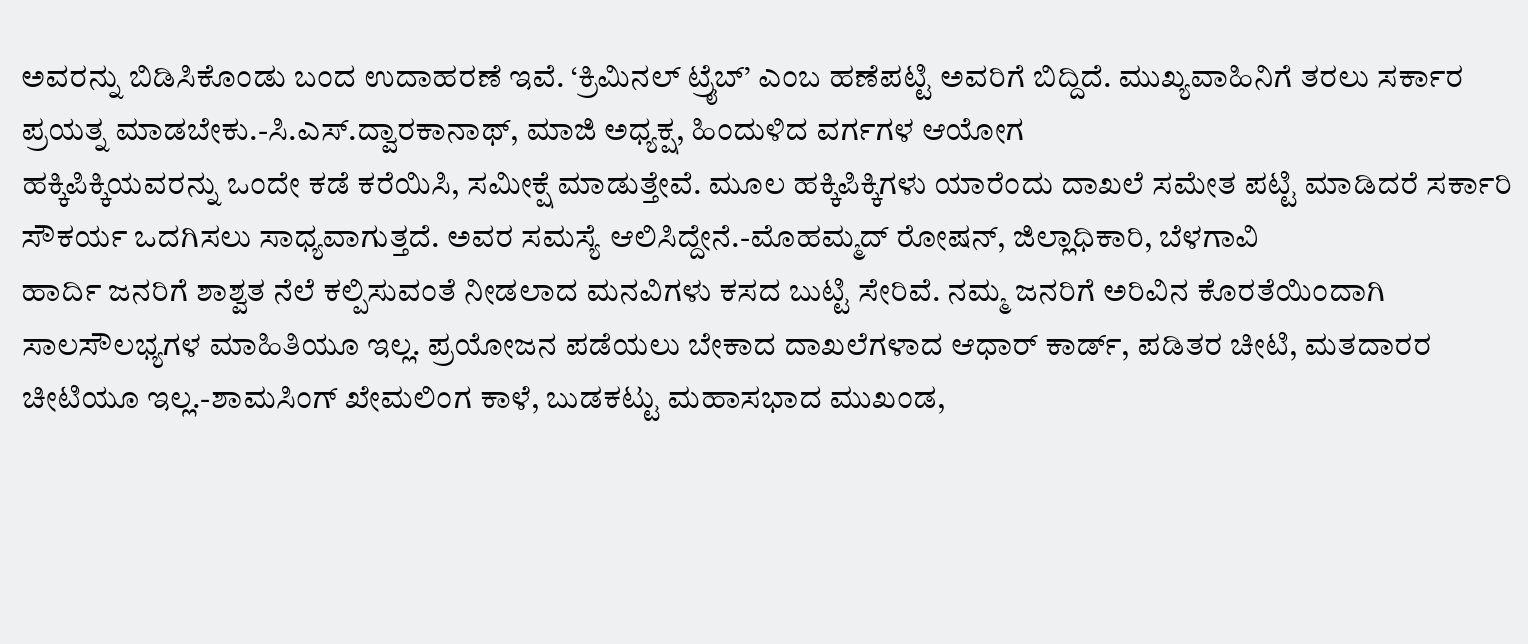ಅವರನ್ನು ಬಿಡಿಸಿಕೊಂಡು ಬಂದ ಉದಾಹರಣೆ ಇವೆ. ‘ಕ್ರಿಮಿನಲ್ ಟ್ರೈಬ್’ ಎಂಬ ಹಣೆಪಟ್ಟಿ ಅವರಿಗೆ ಬಿದ್ದಿದೆ. ಮುಖ್ಯವಾಹಿನಿಗೆ ತರಲು ಸರ್ಕಾರ ಪ್ರಯತ್ನ ಮಾಡಬೇಕು.-ಸಿ.ಎಸ್.ದ್ವಾರಕಾನಾಥ್, ಮಾಜಿ ಅಧ್ಯಕ್ಷ, ಹಿಂದುಳಿದ ವರ್ಗಗಳ ಆಯೋಗ
ಹಕ್ಕಿಪಿಕ್ಕಿಯವರನ್ನು ಒಂದೇ ಕಡೆ ಕರೆಯಿಸಿ, ಸಮೀಕ್ಷೆ ಮಾಡುತ್ತೇವೆ. ಮೂಲ ಹಕ್ಕಿಪಿಕ್ಕಿಗಳು ಯಾರೆಂದು ದಾಖಲೆ ಸಮೇತ ಪಟ್ಟಿ ಮಾಡಿದರೆ ಸರ್ಕಾರಿ ಸೌಕರ್ಯ ಒದಗಿಸಲು ಸಾಧ್ಯವಾಗುತ್ತದೆ. ಅವರ ಸಮಸ್ಯೆ ಆಲಿಸಿದ್ದೇನೆ.-ಮೊಹಮ್ಮದ್ ರೋಷನ್, ಜಿಲ್ಲಾಧಿಕಾರಿ, ಬೆಳಗಾವಿ
ಹಾರ್ದಿ ಜನರಿಗೆ ಶಾಶ್ವತ ನೆಲೆ ಕಲ್ಪಿಸುವಂತೆ ನೀಡಲಾದ ಮನವಿಗಳು ಕಸದ ಬುಟ್ಟಿ ಸೇರಿವೆ. ನಮ್ಮ ಜನರಿಗೆ ಅರಿವಿನ ಕೊರತೆಯಿಂದಾಗಿ ಸಾಲಸೌಲಭ್ಯಗಳ ಮಾಹಿತಿಯೂ ಇಲ್ಲ. ಪ್ರಯೋಜನ ಪಡೆಯಲು ಬೇಕಾದ ದಾಖಲೆಗಳಾದ ಆಧಾರ್ ಕಾರ್ಡ್, ಪಡಿತರ ಚೀಟಿ, ಮತದಾರರ ಚೀಟಿಯೂ ಇಲ್ಲ.-ಶಾಮಸಿಂಗ್ ಖೇಮಲಿಂಗ ಕಾಳೆ, ಬುಡಕಟ್ಟು ಮಹಾಸಭಾದ ಮುಖಂಡ,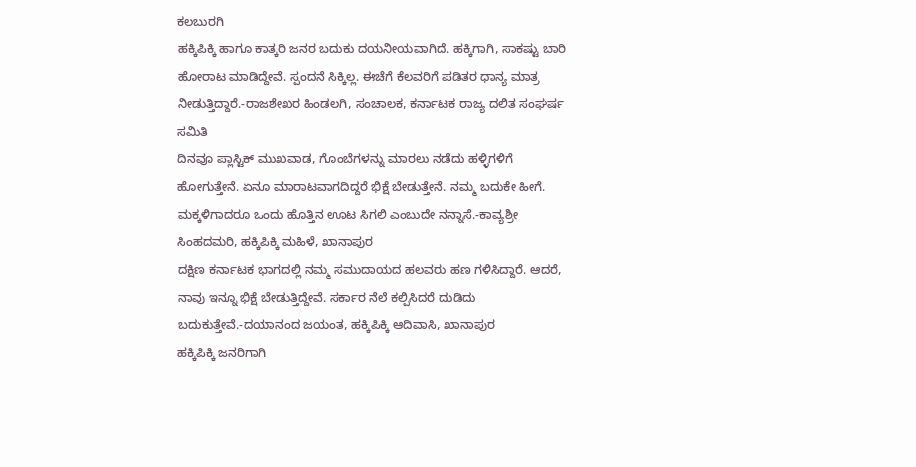ಕಲಬುರಗಿ
ಹಕ್ಕಿಪಿಕ್ಕಿ ಹಾಗೂ ಕಾತ್ಕರಿ ಜನರ ಬದುಕು ದಯನೀಯವಾಗಿದೆ. ಹಕ್ಕಿಗಾಗಿ, ಸಾಕಷ್ಟು ಬಾರಿ ಹೋರಾಟ ಮಾಡಿದ್ದೇವೆ. ಸ್ಪಂದನೆ ಸಿಕ್ಕಿಲ್ಲ. ಈಚೆಗೆ ಕೆಲವರಿಗೆ ಪಡಿತರ ಧಾನ್ಯ ಮಾತ್ರ ನೀಡುತ್ತಿದ್ದಾರೆ.-ರಾಜಶೇಖರ ಹಿಂಡಲಗಿ, ಸಂಚಾಲಕ, ಕರ್ನಾಟಕ ರಾಜ್ಯ ದಲಿತ ಸಂಘರ್ಷ ಸಮಿತಿ
ದಿನವೂ ಪ್ಲಾಸ್ಟಿಕ್ ಮುಖವಾಡ, ಗೊಂಬೆಗಳನ್ನು ಮಾರಲು ನಡೆದು ಹಳ್ಳಿಗಳಿಗೆ ಹೋಗುತ್ತೇನೆ. ಏನೂ ಮಾರಾಟವಾಗದಿದ್ದರೆ ಭಿಕ್ಷೆ ಬೇಡುತ್ತೇನೆ. ನಮ್ಮ ಬದುಕೇ ಹೀಗೆ. ಮಕ್ಕಳಿಗಾದರೂ ಒಂದು ಹೊತ್ತಿನ ಊಟ ಸಿಗಲಿ ಎಂಬುದೇ ನನ್ನಾಸೆ.-ಕಾವ್ಯಶ್ರೀ ಸಿಂಹದಮರಿ, ಹಕ್ಕಿಪಿಕ್ಕಿ ಮಹಿಳೆ, ಖಾನಾಪುರ
ದಕ್ಷಿಣ ಕರ್ನಾಟಕ ಭಾಗದಲ್ಲಿ ನಮ್ಮ ಸಮುದಾಯದ ಹಲವರು ಹಣ ಗಳಿಸಿದ್ದಾರೆ. ಆದರೆ, ನಾವು ಇನ್ನೂ ಭಿಕ್ಷೆ ಬೇಡುತ್ತಿದ್ದೇವೆ. ಸರ್ಕಾರ ನೆಲೆ ಕಲ್ಪಿಸಿದರೆ ದುಡಿದು ಬದುಕುತ್ತೇವೆ.-ದಯಾನಂದ ಜಯಂತ, ಹಕ್ಕಿಪಿಕ್ಕಿ ಆದಿವಾಸಿ, ಖಾನಾಪುರ
ಹಕ್ಕಿಪಿಕ್ಕಿ ಜನರಿಗಾಗಿ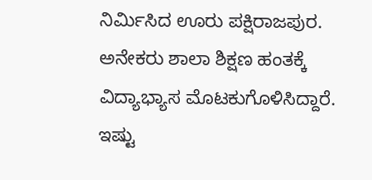ನಿರ್ಮಿಸಿದ ಊರು ಪಕ್ಷಿರಾಜಪುರ. ಅನೇಕರು ಶಾಲಾ ಶಿಕ್ಷಣ ಹಂತಕ್ಕೆ ವಿದ್ಯಾಭ್ಯಾಸ ಮೊಟಕುಗೊಳಿಸಿದ್ದಾರೆ. ಇಷ್ಟು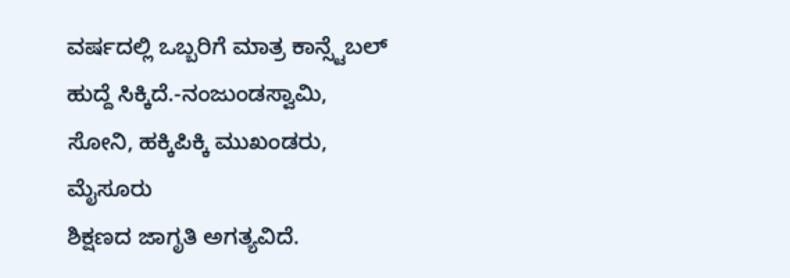ವರ್ಷದಲ್ಲಿ ಒಬ್ಬರಿಗೆ ಮಾತ್ರ ಕಾನ್ಸ್ಟೆಬಲ್ ಹುದ್ದೆ ಸಿಕ್ಕಿದೆ.-ನಂಜುಂಡಸ್ವಾಮಿ, ಸೋನಿ, ಹಕ್ಕಿಪಿಕ್ಕಿ ಮುಖಂಡರು, ಮೈಸೂರು
ಶಿಕ್ಷಣದ ಜಾಗೃತಿ ಅಗತ್ಯವಿದೆ.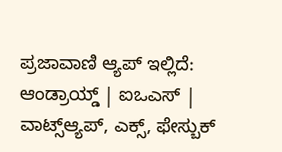ಪ್ರಜಾವಾಣಿ ಆ್ಯಪ್ ಇಲ್ಲಿದೆ: ಆಂಡ್ರಾಯ್ಡ್ | ಐಒಎಸ್ | ವಾಟ್ಸ್ಆ್ಯಪ್, ಎಕ್ಸ್, ಫೇಸ್ಬುಕ್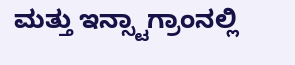ಮತ್ತು ಇನ್ಸ್ಟಾಗ್ರಾಂನಲ್ಲಿ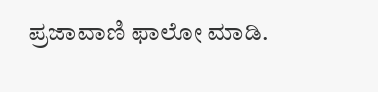ಪ್ರಜಾವಾಣಿ ಫಾಲೋ ಮಾಡಿ.